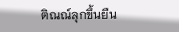ติณณ์ลุกขึ้นยืน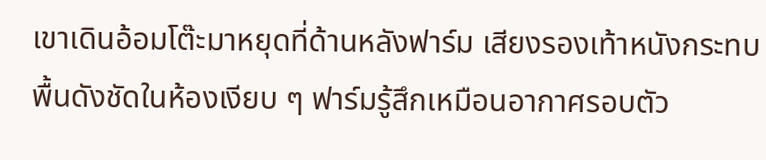เขาเดินอ้อมโต๊ะมาหยุดที่ด้านหลังฟาร์ม เสียงรองเท้าหนังกระทบพื้นดังชัดในห้องเงียบ ๆ ฟาร์มรู้สึกเหมือนอากาศรอบตัว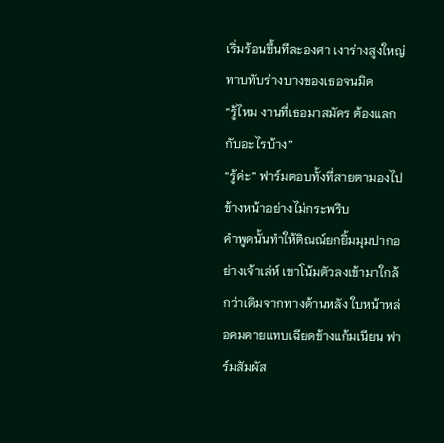เริ่มร้อนขึ้นทีละองศา เงาร่างสูงใหญ่ทาบทับร่างบางของเธอจนมิด
“รู้ไหม งานที่เธอมาสมัคร ต้องแลกกับอะไรบ้าง”
“รู้ค่ะ” ฟาร์มตอบทั้งที่สายตามองไปข้างหน้าอย่างไม่กระพริบ
คำพูดนั้นทำให้ติณณ์ยกยิ้มมุมปากอย่างเจ้าเล่ห์ เขาโน้มตัวลงเข้ามาใกล้กว่าเดิมจากทางด้านหลัง ใบหน้าหล่อคมคายแทบเฉียดข้างแก้มเนียน ฟาร์มสัมผัส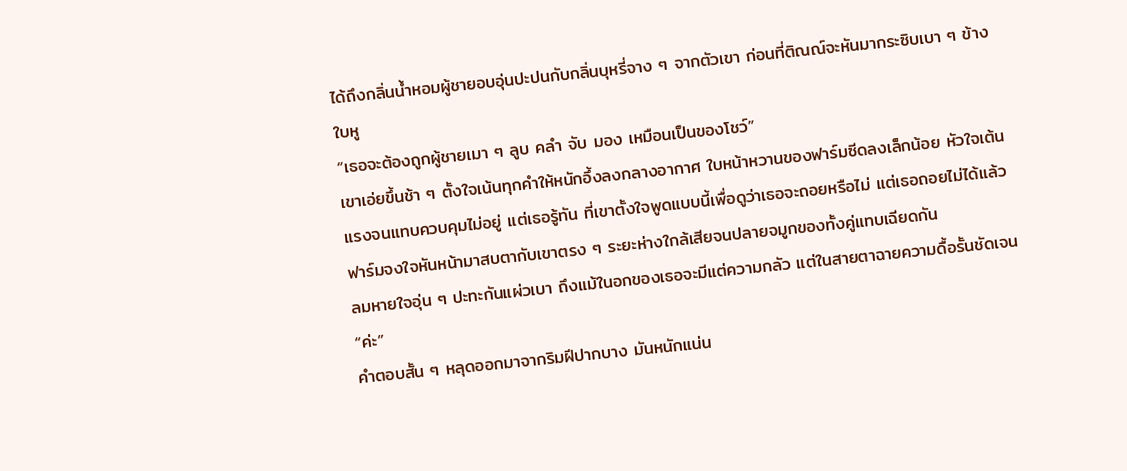ได้ถึงกลิ่นน้ำหอมผู้ชายอบอุ่นปะปนกับกลิ่นบุหรี่จาง ๆ จากตัวเขา ก่อนที่ติณณ์จะหันมากระซิบเบา ๆ ข้างใบหู
“เธอจะต้องถูกผู้ชายเมา ๆ ลูบ คลำ จับ มอง เหมือนเป็นของโชว์”
เขาเอ่ยขึ้นช้า ๆ ตั้งใจเน้นทุกคำให้หนักอึ้งลงกลางอากาศ ใบหน้าหวานของฟาร์มซีดลงเล็กน้อย หัวใจเต้นแรงจนแทบควบคุมไม่อยู่ แต่เธอรู้ทัน ที่เขาตั้งใจพูดแบบนี้เพื่อดูว่าเธอจะถอยหรือไม่ แต่เธอถอยไม่ได้แล้ว
ฟาร์มจงใจหันหน้ามาสบตากับเขาตรง ๆ ระยะห่างใกล้เสียจนปลายจมูกของทั้งคู่แทบเฉียดกัน
ลมหายใจอุ่น ๆ ปะทะกันแผ่วเบา ถึงแม้ในอกของเธอจะมีแต่ความกลัว แต่ในสายตาฉายความดื้อรั้นชัดเจน
“ค่ะ”
คำตอบสั้น ๆ หลุดออกมาจากริมฝีปากบาง มันหนักแน่น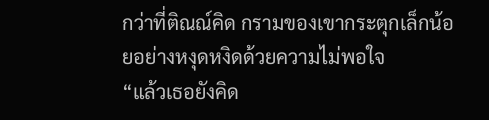กว่าที่ติณณ์คิด กรามของเขากระตุกเล็กน้อยอย่างหงุดหงิดด้วยความไม่พอใจ
“แล้วเธอยังคิด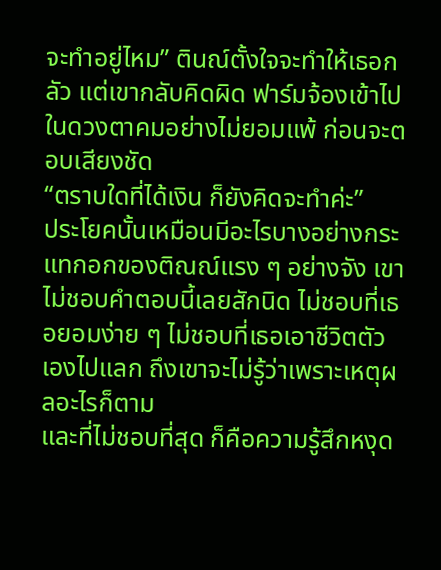จะทำอยู่ไหม” ตินณ์ตั้งใจจะทำให้เธอกลัว แต่เขากลับคิดผิด ฟาร์มจ้องเข้าไปในดวงตาคมอย่างไม่ยอมแพ้ ก่อนจะตอบเสียงชัด
“ตราบใดที่ได้เงิน ก็ยังคิดจะทำค่ะ”
ประโยคนั้นเหมือนมีอะไรบางอย่างกระแทกอกของติณณ์แรง ๆ อย่างจัง เขาไม่ชอบคำตอบนี้เลยสักนิด ไม่ชอบที่เธอยอมง่าย ๆ ไม่ชอบที่เธอเอาชีวิตตัวเองไปแลก ถึงเขาจะไม่รู้ว่าเพราะเหตุผลอะไรก็ตาม
และที่ไม่ชอบที่สุด ก็คือความรู้สึกหงุด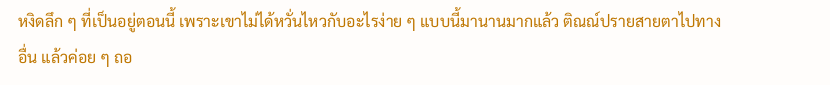หงิดลึก ๆ ที่เป็นอยู่ตอนนี้ เพราะเขาไม่ได้หวั่นไหวกับอะไรง่าย ๆ แบบนี้มานานมากแล้ว ติณณ์ปรายสายตาไปทางอื่น แล้วค่อย ๆ ถอ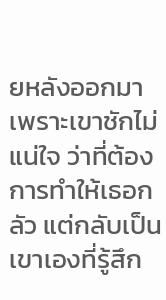ยหลังออกมา เพราะเขาชักไม่แน่ใจ ว่าที่ต้องการทำให้เธอกลัว แต่กลับเป็นเขาเองที่รู้สึก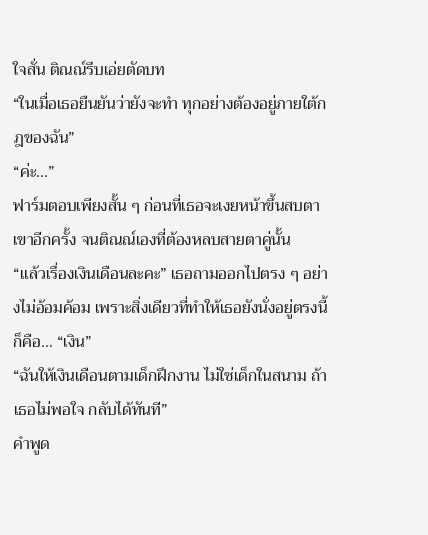ใจสั่น ติณณ์รีบเอ่ยตัดบท
“ในเมื่อเธอยืนยันว่ายังจะทำ ทุกอย่างต้องอยู่ภายใต้กฎของฉัน”
“ค่ะ…”
ฟาร์มตอบเพียงสั้น ๆ ก่อนที่เธอจะเงยหน้าขึ้นสบตาเขาอีกครั้ง จนติณณ์เองที่ต้องหลบสายตาคู่นั้น
“แล้วเรื่องเงินเดือนละคะ” เธอถามออกไปตรง ๆ อย่างไม่อ้อมค้อม เพราะสิ่งเดียวที่ทำให้เธอยังนั่งอยู่ตรงนี้ก็คือ… “เงิน”
“ฉันให้เงินเดือนตามเด็กฝึกงาน ไม่ใช่เด็กในสนาม ถ้าเธอไม่พอใจ กลับได้ทันที”
คำพูด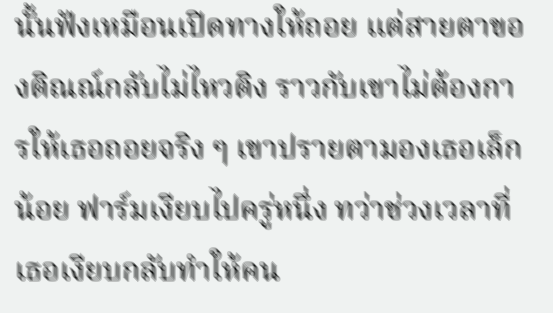นั้นฟังเหมือนเปิดทางให้ถอย แต่สายตาของติณณ์กลับไม่ไหวติง ราวกับเขาไม่ต้องการให้เธอถอยจริง ๆ เขาปรายตามองเธอเล็กน้อย ฟาร์มเงียบไปครู่หนึ่ง ทว่าช่วงเวลาที่เธอเงียบกลับทำให้คน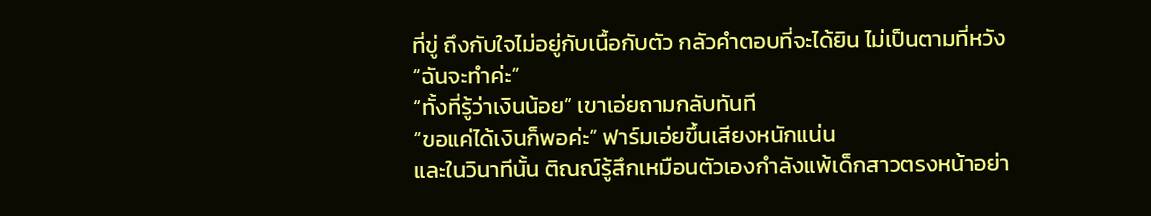ที่ขู่ ถึงกับใจไม่อยู่กับเนื้อกับตัว กลัวคำตอบที่จะได้ยิน ไม่เป็นตามที่หวัง
“ฉันจะทำค่ะ”
“ทั้งที่รู้ว่าเงินน้อย” เขาเอ่ยถามกลับทันที
“ขอแค่ได้เงินก็พอค่ะ” ฟาร์มเอ่ยขึ้นเสียงหนักแน่น
และในวินาทีนั้น ติณณ์รู้สึกเหมือนตัวเองกำลังแพ้เด็กสาวตรงหน้าอย่า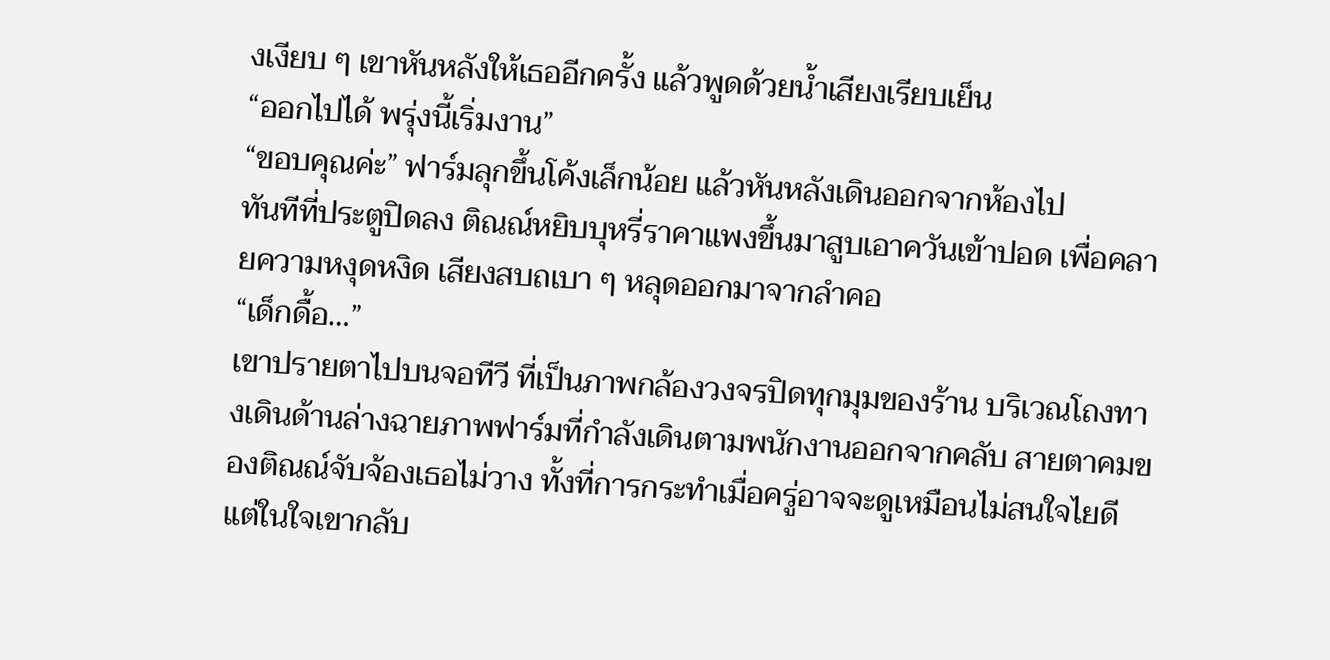งเงียบ ๆ เขาหันหลังให้เธออีกครั้ง แล้วพูดด้วยน้ำเสียงเรียบเย็น
“ออกไปได้ พรุ่งนี้เริ่มงาน”
“ขอบคุณค่ะ” ฟาร์มลุกขึ้นโค้งเล็กน้อย แล้วหันหลังเดินออกจากห้องไป
ทันทีที่ประตูปิดลง ติณณ์หยิบบุหรี่ราคาแพงขึ้นมาสูบเอาควันเข้าปอด เพื่อคลายความหงุดหงิด เสียงสบถเบา ๆ หลุดออกมาจากลำคอ
“เด็กดื้อ…”
เขาปรายตาไปบนจอทีวี ที่เป็นภาพกล้องวงจรปิดทุกมุมของร้าน บริเวณโถงทางเดินด้านล่างฉายภาพฟาร์มที่กำลังเดินตามพนักงานออกจากคลับ สายตาคมของติณณ์จับจ้องเธอไม่วาง ทั้งที่การกระทำเมื่อครู่อาจจะดูเหมือนไม่สนใจไยดี แต่ในใจเขากลับ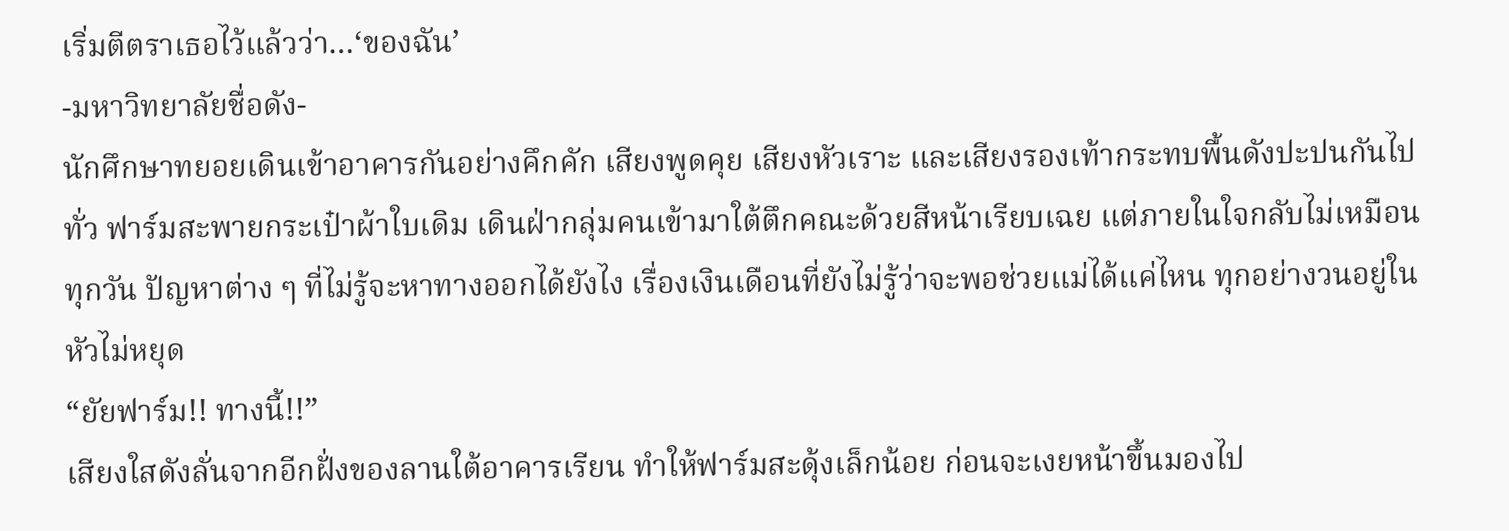เริ่มตีตราเธอไว้แล้วว่า…‘ของฉัน’
-มหาวิทยาลัยชื่อดัง-
นักศึกษาทยอยเดินเข้าอาคารกันอย่างคึกคัก เสียงพูดคุย เสียงหัวเราะ และเสียงรองเท้ากระทบพื้นดังปะปนกันไปทั่ว ฟาร์มสะพายกระเป๋าผ้าใบเดิม เดินฝ่ากลุ่มคนเข้ามาใต้ตึกคณะด้วยสีหน้าเรียบเฉย แต่ภายในใจกลับไม่เหมือนทุกวัน ปัญหาต่าง ๆ ที่ไม่รู้จะหาทางออกได้ยังไง เรื่องเงินเดือนที่ยังไม่รู้ว่าจะพอช่วยแม่ได้แค่ไหน ทุกอย่างวนอยู่ในหัวไม่หยุด
“ยัยฟาร์ม!! ทางนี้!!”
เสียงใสดังลั่นจากอีกฝั่งของลานใต้อาคารเรียน ทำให้ฟาร์มสะดุ้งเล็กน้อย ก่อนจะเงยหน้าขึ้นมองไป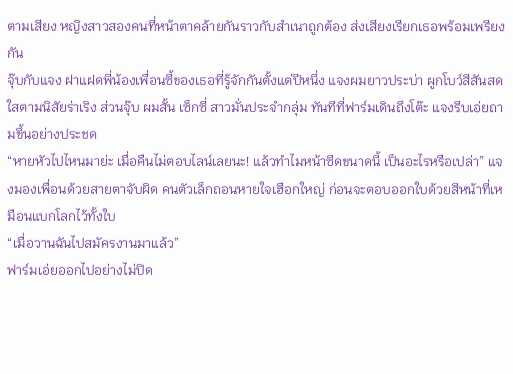ตามเสียง หญิงสาวสองคนที่หน้าตาคล้ายกันราวกับสำเนาถูกต้อง ส่งเสียงเรียกเธอพร้อมเพรียงกัน
จุ๊บกับแจง ฝาแฝดพี่น้องเพื่อนซี้ของเธอที่รู้จักกันตั้งแต่ปีหนึ่ง แจงผมยาวประบ่า ผูกโบว์สีสันสดใสตามนิสัยร่าเริง ส่วนจุ๊บ ผมสั้น เซ็กซี่ สาวมั่นประจำกลุ่ม ทันทีที่ฟาร์มเดินถึงโต๊ะ แจงรีบเอ่ยถามขึ้นอย่างประชด
“หายหัวไปไหนมาย่ะ เมื่อคืนไม่ตอบไลน์เลยนะ! แล้วทำไมหน้าซีดขนาดนี้ เป็นอะไรหรือเปล่า” แจงมองเพื่อนด้วยสายตาจับผิด คนตัวเล็กถอนหายใจเฮือกใหญ่ ก่อนจะตอบออกใบด้วยสีหน้าที่เหมือนแบกโลกไว้ทั้งใบ
“เมื่อวานฉันไปสมัครงานมาแล้ว”
ฟาร์มเอ่ยออกไปอย่างไม่ปิด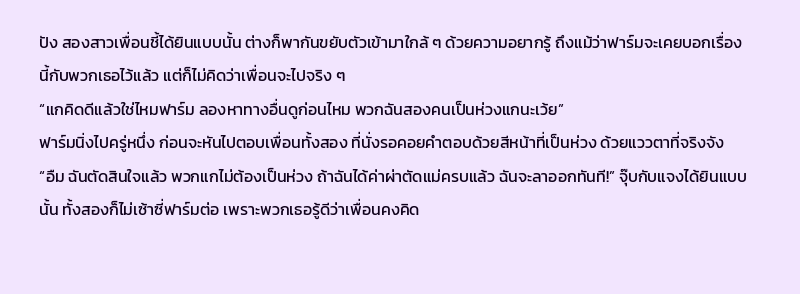ปัง สองสาวเพื่อนชี้ได้ยินแบบนั้น ต่างก็พากันขยับตัวเข้ามาใกล้ ๆ ด้วยความอยากรู้ ถึงแม้ว่าฟาร์มจะเคยบอกเรื่องนี้กับพวกเธอไว้แล้ว แต่ก็ไม่คิดว่าเพื่อนจะไปจริง ๆ
“แกคิดดีแล้วใช่ไหมฟาร์ม ลองหาทางอื่นดูก่อนไหม พวกฉันสองคนเป็นห่วงแกนะเว้ย”
ฟาร์มนิ่งไปครู่หนึ่ง ก่อนจะหันไปตอบเพื่อนทั้งสอง ที่นั่งรอคอยคำตอบด้วยสีหน้าที่เป็นห่วง ด้วยแววตาที่จริงจัง
“อืม ฉันตัดสินใจแล้ว พวกแกไม่ต้องเป็นห่วง ถ้าฉันได้ค่าผ่าตัดแม่ครบแล้ว ฉันจะลาออกทันที!” จุ๊บกับแจงได้ยินแบบนั้น ทั้งสองก็ไม่เซ้าซี่ฟาร์มต่อ เพราะพวกเธอรู้ดีว่าเพื่อนคงคิด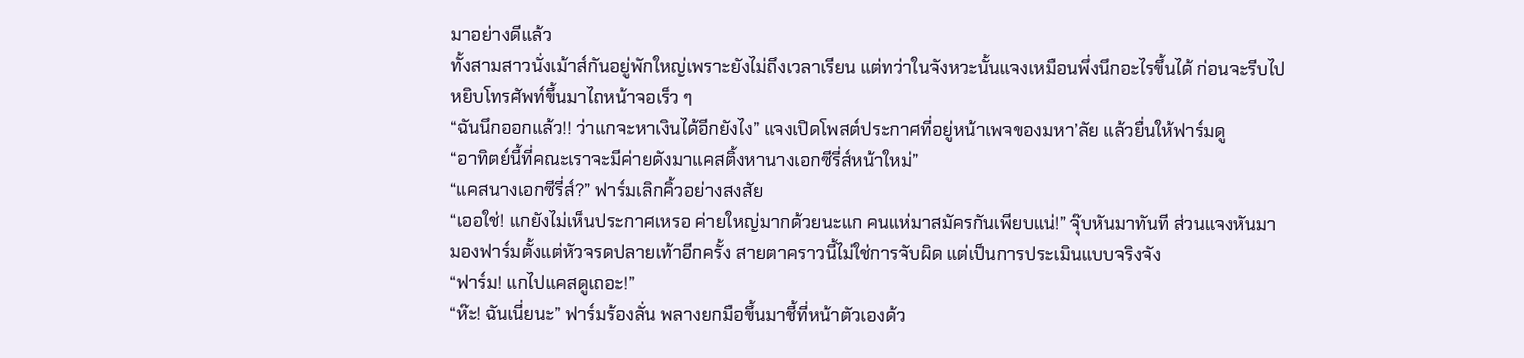มาอย่างดีแล้ว
ทั้งสามสาวนั่งเม้าส์กันอยู่พักใหญ่เพราะยังไม่ถึงเวลาเรียน แต่ทว่าในจังหวะนั้นแจงเหมือนพึ่งนึกอะไรขึ้นได้ ก่อนจะรีบไปหยิบโทรศัพท์ขึ้นมาไถหน้าจอเร็ว ๆ
“ฉันนึกออกแล้ว!! ว่าแกจะหาเงินได้อีกยังไง” แจงเปิดโพสต์ประกาศที่อยู่หน้าเพจของมหา’ลัย แล้วยื่นให้ฟาร์มดู
“อาทิตย์นี้ที่คณะเราจะมีค่ายดังมาแคสติ้งหานางเอกซีรี่ส์หน้าใหม่”
“แคสนางเอกซีรี่ส์?” ฟาร์มเลิกคิ้วอย่างสงสัย
“เออใช่! แกยังไม่เห็นประกาศเหรอ ค่ายใหญ่มากด้วยนะแก คนแห่มาสมัครกันเพียบแน่!” จุ๊บหันมาทันที ส่วนแจงหันมามองฟาร์มตั้งแต่หัวจรดปลายเท้าอีกครั้ง สายตาคราวนี้ไม่ใช่การจับผิด แต่เป็นการประเมินแบบจริงจัง
“ฟาร์ม! แกไปแคสดูเถอะ!”
“ห๊ะ! ฉันเนี่ยนะ” ฟาร์มร้องลั่น พลางยกมือขึ้นมาชี้ที่หน้าตัวเองด้ว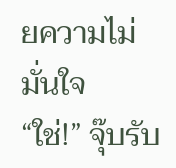ยความไม่มั่นใจ
“ใช่!” จุ๊บรับ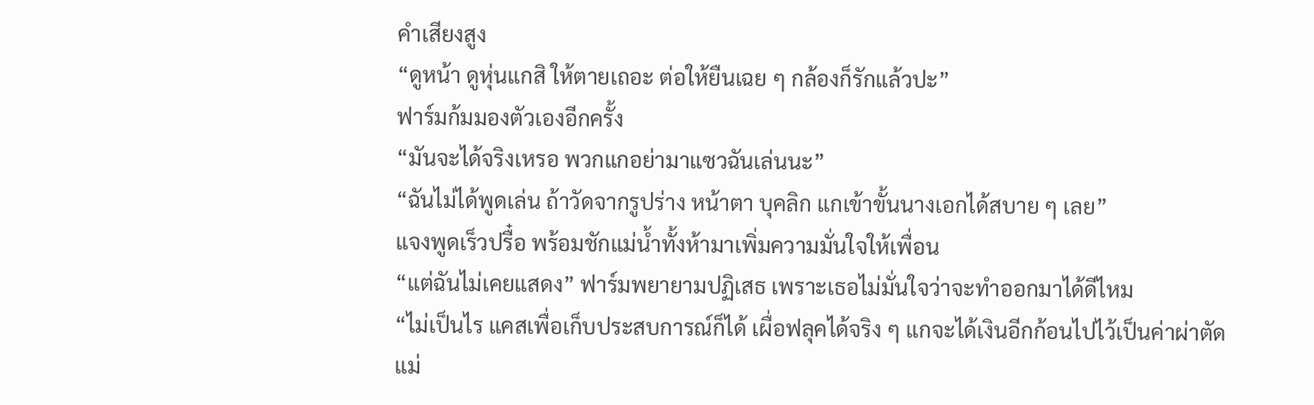คำเสียงสูง
“ดูหน้า ดูหุ่นแกสิ ให้ตายเถอะ ต่อให้ยืนเฉย ๆ กล้องก็รักแล้วปะ”
ฟาร์มก้มมองตัวเองอีกครั้ง
“มันจะได้จริงเหรอ พวกแกอย่ามาแซวฉันเล่นนะ”
“ฉันไม่ได้พูดเล่น ถ้าวัดจากรูปร่าง หน้าตา บุคลิก แกเข้าขั้นนางเอกได้สบาย ๆ เลย”
แจงพูดเร็วปรื๋อ พร้อมชักแม่น้ำทั้งห้ามาเพิ่มความมั่นใจให้เพื่อน
“แต่ฉันไม่เคยแสดง” ฟาร์มพยายามปฏิเสธ เพราะเธอไม่มั่นใจว่าจะทำออกมาได้ดีไหม
“ไม่เป็นไร แคสเพื่อเก็บประสบการณ์ก็ได้ เผื่อฟลุคได้จริง ๆ แกจะได้เงินอีกก้อนไปไว้เป็นค่าผ่าตัดแม่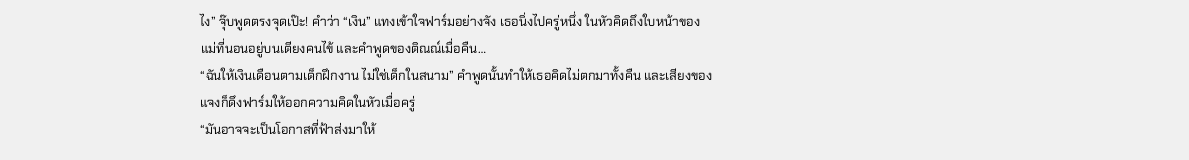ไง” จุ๊บพูดตรงจุดเป๊ะ! คำว่า “เงิน” แทงเข้าใจฟาร์มอย่างจัง เธอนิ่งไปครู่หนึ่ง ในหัวคิดถึงใบหน้าของแม่ที่นอนอยู่บนเตียงคนไข้ และคำพูดของติณณ์เมื่อคืน…
“ฉันให้เงินเดือนตามเด็กฝึกงาน ไม่ใช่เด็กในสนาม” คำพูดนั้นทำให้เธอคิดไม่ตกมาทั้งคืน และเสียงของแจงก็ดึงฟาร์มให้ออกความคิดในหัวเมื่อครู่
“มันอาจจะเป็นโอกาสที่ฟ้าส่งมาให้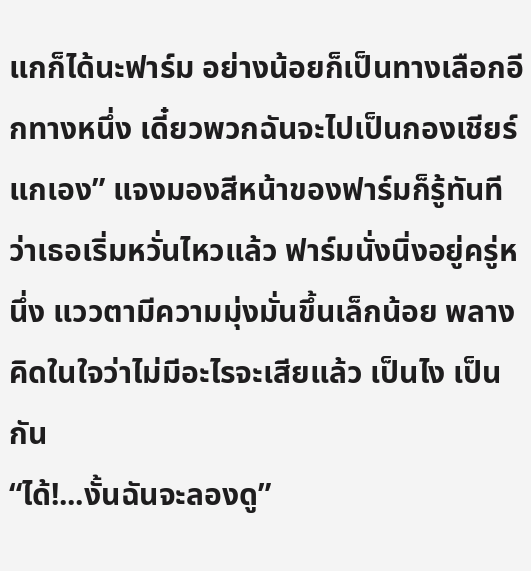แกก็ได้นะฟาร์ม อย่างน้อยก็เป็นทางเลือกอีกทางหนึ่ง เดี๋ยวพวกฉันจะไปเป็นกองเชียร์แกเอง” แจงมองสีหน้าของฟาร์มก็รู้ทันทีว่าเธอเริ่มหวั่นไหวแล้ว ฟาร์มนั่งนิ่งอยู่ครู่หนึ่ง แววตามีความมุ่งมั่นขึ้นเล็กน้อย พลางคิดในใจว่าไม่มีอะไรจะเสียแล้ว เป็นไง เป็นกัน
“ได้!...งั้นฉันจะลองดู”